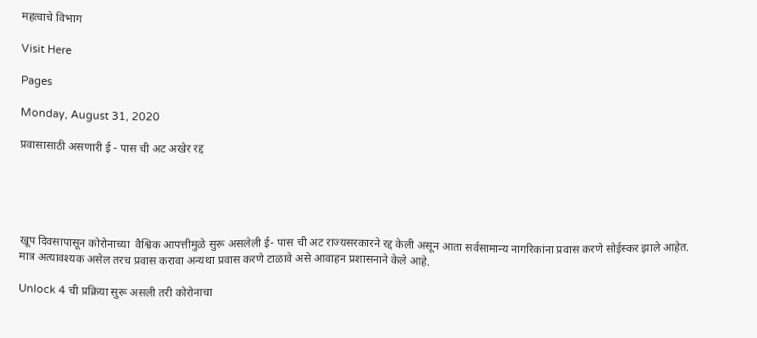महत्वाचे विभाग

Visit Here

Pages

Monday, August 31, 2020

प्रवासासाठी असणारी ई - पास ची अट अखेर रद्द





खूप दिवसापासून कोरोनाच्या  वैश्विक आपत्तीमुळे सुरू असलेली ई- पास ची अट राज्यसरकारने रद्द केली असून आता सर्वसामान्य नागरिकांना प्रवास करणे सोईस्कर झाले आहेत.
मात्र अत्यावश्यक असेल तरच प्रवास करावा अन्यथा प्रवास करणे टाळावे असे आवाहन प्रशासनाने केले आहे.

Unlock 4 ची प्रक्रिया सुरू असली तरी कोरोनाचा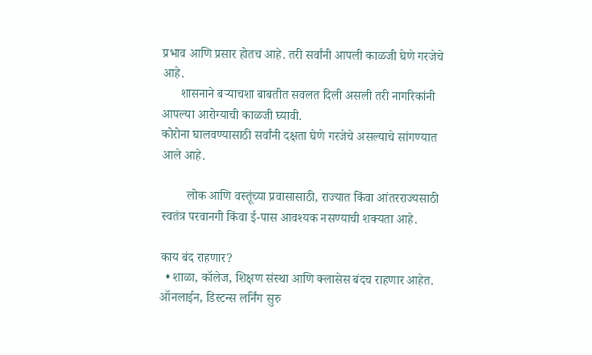प्रभाव आणि प्रसार होतच आहे. तरी सर्वांनी आपली काळजी घेणे गरजेचे आहे.
      शासनाने बऱ्याचशा बाबतीत सवलत दिली असली तरी नागरिकांनी आपल्या आरोग्याची काळजी घ्यावी.
कोरोना घालवण्यासाठी सर्वांनी दक्षता घेणे गरजेचे असल्याचे सांगण्यात आले आहे.

        लोक आणि वस्तूंच्या प्रवासासाठी, राज्यात किंवा आंतरराज्यसाठी स्वतंत्र परवानगी किंवा ई-पास आवश्यक नसण्याची शक्यता आहे.

काय बंद राहणार?
  • शाळा, कॉलेज, शिक्षण संस्था आणि क्लासेस बंदच राहणार आहेत. ऑनलाईन, डिस्टन्स लर्निंग सुरु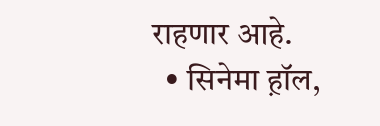राहणार आहे.
  • सिनेमा ह़ॉल,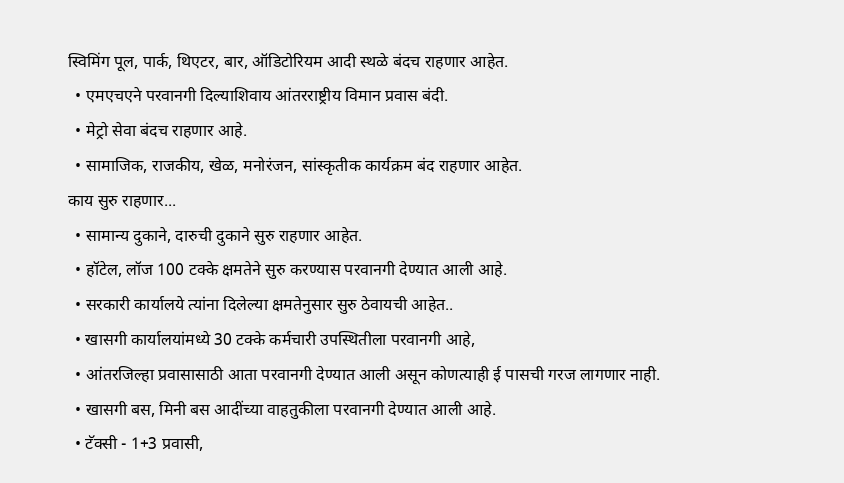स्विमिंग पूल, पार्क, थिएटर, बार, ऑडिटोरियम आदी स्थळे बंदच राहणार आहेत.
  • एमएचएने परवानगी दिल्याशिवाय आंतरराष्ट्रीय विमान प्रवास बंदी.
  • मेट्रो सेवा बंदच राहणार आहे.
  • सामाजिक, राजकीय, खेळ, मनोरंजन, सांस्कृतीक कार्यक्रम बंद राहणार आहेत.
काय सुरु राहणार...
  • सामान्य दुकाने, दारुची दुकाने सुरु राहणार आहेत.
  • हॉटेल, लॉज 100 टक्के क्षमतेने सुरु करण्यास परवानगी देण्यात आली आहे.
  • सरकारी कार्यालये त्यांना दिलेल्या क्षमतेनुसार सुरु ठेवायची आहेत..
  • खासगी कार्यालयांमध्ये 30 टक्के कर्मचारी उपस्थितीला परवानगी आहे,
  • आंतरजिल्हा प्रवासासाठी आता परवानगी देण्यात आली असून कोणत्याही ई पासची गरज लागणार नाही.
  • खासगी बस, मिनी बस आदींच्या वाहतुकीला परवानगी देण्यात आली आहे.
  • टॅक्सी - 1+3 प्रवासी,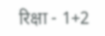रिक्षा - 1+2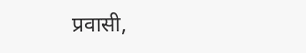प्रवासी,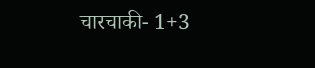चारचाकी- 1+3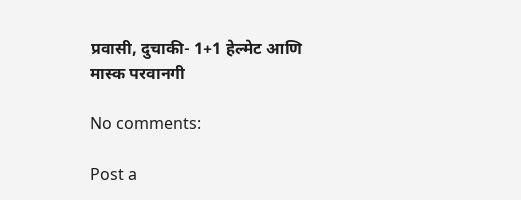प्रवासी, दुचाकी- 1+1 हेल्मेट आणि मास्क परवानगी

No comments:

Post a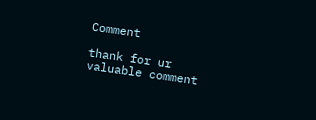Comment

thank for ur valuable comment